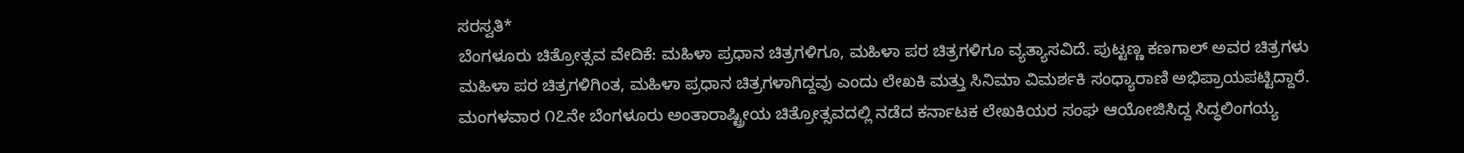ಸರಸ್ವತಿ*
ಬೆಂಗಳೂರು ಚಿತ್ರೋತ್ಸವ ವೇದಿಕೆ: ಮಹಿಳಾ ಪ್ರಧಾನ ಚಿತ್ರಗಳಿಗೂ, ಮಹಿಳಾ ಪರ ಚಿತ್ರಗಳಿಗೂ ವ್ಯತ್ಯಾಸವಿದೆ. ಪುಟ್ಟಣ್ಣ ಕಣಗಾಲ್ ಅವರ ಚಿತ್ರಗಳು ಮಹಿಳಾ ಪರ ಚಿತ್ರಗಳಿಗಿಂತ, ಮಹಿಳಾ ಪ್ರಧಾನ ಚಿತ್ರಗಳಾಗಿದ್ದವು ಎಂದು ಲೇಖಕಿ ಮತ್ತು ಸಿನಿಮಾ ವಿಮರ್ಶಕಿ ಸಂಧ್ಯಾರಾಣಿ ಅಭಿಪ್ರಾಯಪಟ್ಟಿದ್ದಾರೆ.
ಮಂಗಳವಾರ ೧೭ನೇ ಬೆಂಗಳೂರು ಅಂತಾರಾಷ್ಟ್ರೀಯ ಚಿತ್ರೋತ್ಸವದಲ್ಲಿ ನಡೆದ ಕರ್ನಾಟಕ ಲೇಖಕಿಯರ ಸಂಘ ಆಯೋಜಿಸಿದ್ದ ಸಿದ್ಧಲಿಂಗಯ್ಯ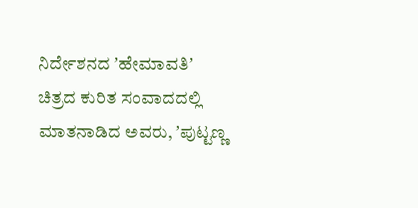ನಿರ್ದೇಶನದ ʼಹೇಮಾವತಿʼ ಚಿತ್ರದ ಕುರಿತ ಸಂವಾದದಲ್ಲಿ ಮಾತನಾಡಿದ ಅವರು, ʼಪುಟ್ಟಣ್ಣ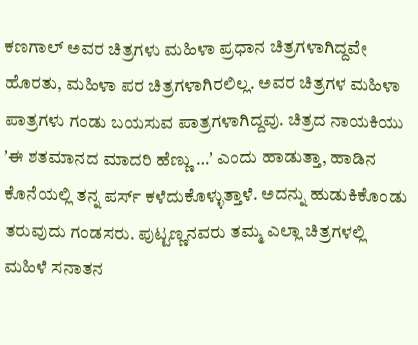ಕಣಗಾಲ್ ಅವರ ಚಿತ್ರಗಳು ಮಹಿಳಾ ಪ್ರಧಾನ ಚಿತ್ರಗಳಾಗಿದ್ದವೇ ಹೊರತು, ಮಹಿಳಾ ಪರ ಚಿತ್ರಗಳಾಗಿರಲಿಲ್ಲ. ಅವರ ಚಿತ್ರಗಳ ಮಹಿಳಾ ಪಾತ್ರಗಳು ಗಂಡು ಬಯಸುವ ಪಾತ್ರಗಳಾಗಿದ್ದವು. ಚಿತ್ರದ ನಾಯಕಿಯು ʼಈ ಶತಮಾನದ ಮಾದರಿ ಹೆಣ್ಣು …ʼ ಎಂದು ಹಾಡುತ್ತಾ, ಹಾಡಿನ ಕೊನೆಯಲ್ಲಿ ತನ್ನ ಪರ್ಸ್ ಕಳೆದುಕೊಳ್ಳುತ್ತಾಳೆ. ಅದನ್ನು ಹುಡುಕಿಕೊಂಡು ತರುವುದು ಗಂಡಸರು. ಪುಟ್ಟಣ್ಣನವರು ತಮ್ಮ ಎಲ್ಲಾ ಚಿತ್ರಗಳಲ್ಲಿ ಮಹಿಳೆ ಸನಾತನ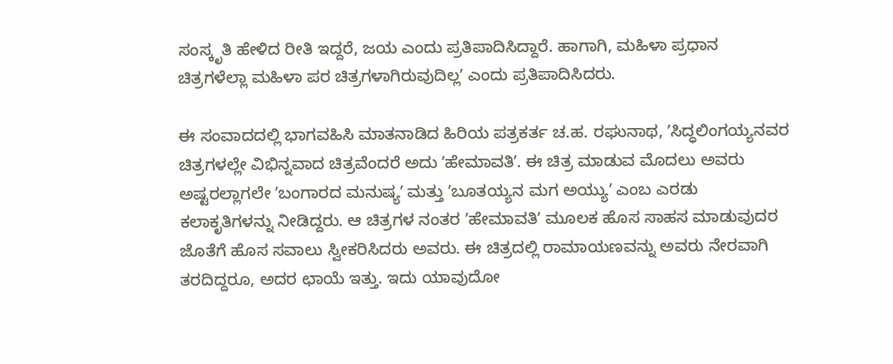ಸಂಸ್ಕೃತಿ ಹೇಳಿದ ರೀತಿ ಇದ್ದರೆ, ಜಯ ಎಂದು ಪ್ರತಿಪಾದಿಸಿದ್ದಾರೆ. ಹಾಗಾಗಿ, ಮಹಿಳಾ ಪ್ರಧಾನ ಚಿತ್ರಗಳೆಲ್ಲಾ ಮಹಿಳಾ ಪರ ಚಿತ್ರಗಳಾಗಿರುವುದಿಲ್ಲʼ ಎಂದು ಪ್ರತಿಪಾದಿಸಿದರು.

ಈ ಸಂವಾದದಲ್ಲಿ ಭಾಗವಹಿಸಿ ಮಾತನಾಡಿದ ಹಿರಿಯ ಪತ್ರಕರ್ತ ಚ.ಹ. ರಘುನಾಥ, ʼಸಿದ್ಧಲಿಂಗಯ್ಯನವರ ಚಿತ್ರಗಳಲ್ಲೇ ವಿಭಿನ್ನವಾದ ಚಿತ್ರವೆಂದರೆ ಅದು ʼಹೇಮಾವತಿʼ. ಈ ಚಿತ್ರ ಮಾಡುವ ಮೊದಲು ಅವರು ಅಷ್ಟರಲ್ಲಾಗಲೇ ʼಬಂಗಾರದ ಮನುಷ್ಯʼ ಮತ್ತು ʼಬೂತಯ್ಯನ ಮಗ ಅಯ್ಯುʼ ಎಂಬ ಎರಡು ಕಲಾಕೃತಿಗಳನ್ನು ನೀಡಿದ್ದರು. ಆ ಚಿತ್ರಗಳ ನಂತರ ʼಹೇಮಾವತಿʼ ಮೂಲಕ ಹೊಸ ಸಾಹಸ ಮಾಡುವುದರ ಜೊತೆಗೆ ಹೊಸ ಸವಾಲು ಸ್ವೀಕರಿಸಿದರು ಅವರು. ಈ ಚಿತ್ರದಲ್ಲಿ ರಾಮಾಯಣವನ್ನು ಅವರು ನೇರವಾಗಿ ತರದಿದ್ದರೂ, ಅದರ ಛಾಯೆ ಇತ್ತು. ಇದು ಯಾವುದೋ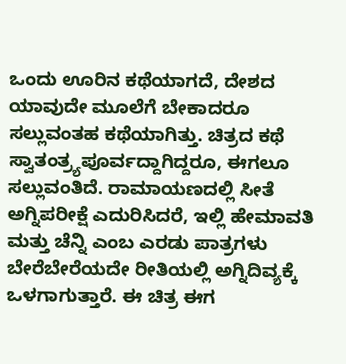ಒಂದು ಊರಿನ ಕಥೆಯಾಗದೆ, ದೇಶದ ಯಾವುದೇ ಮೂಲೆಗೆ ಬೇಕಾದರೂ ಸಲ್ಲುವಂತಹ ಕಥೆಯಾಗಿತ್ತು. ಚಿತ್ರದ ಕಥೆ ಸ್ವಾತಂತ್ರ್ಯಪೂರ್ವದ್ದಾಗಿದ್ದರೂ, ಈಗಲೂ ಸಲ್ಲುವಂತಿದೆ. ರಾಮಾಯಣದಲ್ಲಿ ಸೀತೆ ಅಗ್ನಿಪರೀಕ್ಷೆ ಎದುರಿಸಿದರೆ, ಇಲ್ಲಿ ಹೇಮಾವತಿ ಮತ್ತು ಚೆನ್ನಿ ಎಂಬ ಎರಡು ಪಾತ್ರಗಳು ಬೇರೆಬೇರೆಯದೇ ರೀತಿಯಲ್ಲಿ ಅಗ್ನಿದಿವ್ಯಕ್ಕೆ ಒಳಗಾಗುತ್ತಾರೆ. ಈ ಚಿತ್ರ ಈಗ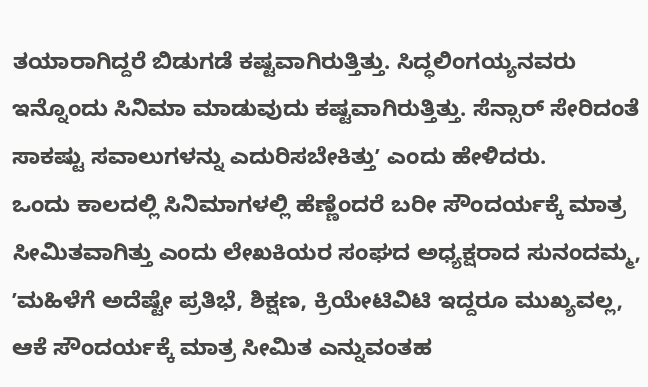ತಯಾರಾಗಿದ್ದರೆ ಬಿಡುಗಡೆ ಕಷ್ಟವಾಗಿರುತ್ತಿತ್ತು. ಸಿದ್ಧಲಿಂಗಯ್ಯನವರು ಇನ್ನೊಂದು ಸಿನಿಮಾ ಮಾಡುವುದು ಕಷ್ಟವಾಗಿರುತ್ತಿತ್ತು. ಸೆನ್ಸಾರ್ ಸೇರಿದಂತೆ ಸಾಕಷ್ಟು ಸವಾಲುಗಳನ್ನು ಎದುರಿಸಬೇಕಿತ್ತುʼ ಎಂದು ಹೇಳಿದರು.
ಒಂದು ಕಾಲದಲ್ಲಿ ಸಿನಿಮಾಗಳಲ್ಲಿ ಹೆಣ್ಣೆಂದರೆ ಬರೀ ಸೌಂದರ್ಯಕ್ಕೆ ಮಾತ್ರ ಸೀಮಿತವಾಗಿತ್ತು ಎಂದು ಲೇಖಕಿಯರ ಸಂಘದ ಅಧ್ಯಕ್ಷರಾದ ಸುನಂದಮ್ಮ, ʼಮಹಿಳೆಗೆ ಅದೆಷ್ಟೇ ಪ್ರತಿಭೆ, ಶಿಕ್ಷಣ, ಕ್ರಿಯೇಟಿವಿಟಿ ಇದ್ದರೂ ಮುಖ್ಯವಲ್ಲ, ಆಕೆ ಸೌಂದರ್ಯಕ್ಕೆ ಮಾತ್ರ ಸೀಮಿತ ಎನ್ನುವಂತಹ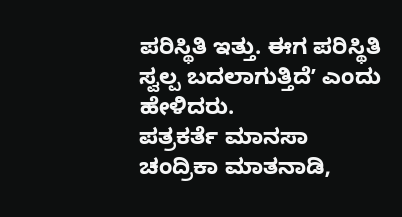ಪರಿಸ್ಥಿತಿ ಇತ್ತು. ಈಗ ಪರಿಸ್ಥಿತಿ ಸ್ವಲ್ಪ ಬದಲಾಗುತ್ತಿದೆʼ ಎಂದು ಹೇಳಿದರು.
ಪತ್ರಕರ್ತೆ ಮಾನಸಾ ಚಂದ್ರಿಕಾ ಮಾತನಾಡಿ,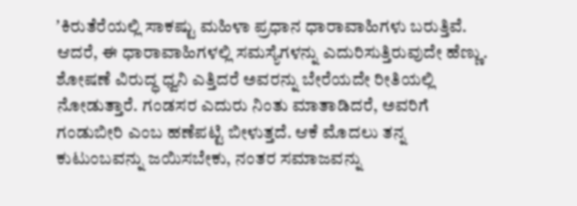ʼಕಿರುತೆರೆಯಲ್ಲಿ ಸಾಕಷ್ಟು ಮಹಿಳಾ ಪ್ರಧಾನ ಧಾರಾವಾಹಿಗಳು ಬರುತ್ತಿವೆ. ಆದರೆ, ಈ ಧಾರಾವಾಹಿಗಳಲ್ಲಿ ಸಮಸ್ಯೆಗಳನ್ನು ಎದುರಿಸುತ್ತಿರುವುದೇ ಹೆಣ್ಣು. ಶೋಷಣೆ ವಿರುದ್ಧ ಧ್ವನಿ ಎತ್ತಿದರೆ ಅವರನ್ನು ಬೇರೆಯದೇ ರೀತಿಯಲ್ಲಿ ನೋಡುತ್ತಾರೆ. ಗಂಡಸರ ಎದುರು ನಿಂತು ಮಾತಾಡಿದರೆ, ಅವರಿಗೆ ಗಂಡುಬೀರಿ ಎಂಬ ಹಣೆಪಟ್ಟಿ ಬೀಳುತ್ತದೆ. ಆಕೆ ಮೊದಲು ತನ್ನ ಕುಟುಂಬವನ್ನು ಜಯಿಸಬೇಕು, ನಂತರ ಸಮಾಜವನ್ನು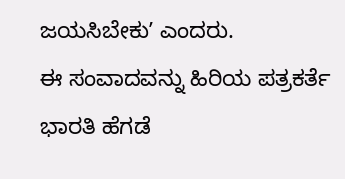ಜಯಸಿಬೇಕುʼ ಎಂದರು.
ಈ ಸಂವಾದವನ್ನು ಹಿರಿಯ ಪತ್ರಕರ್ತೆ ಭಾರತಿ ಹೆಗಡೆ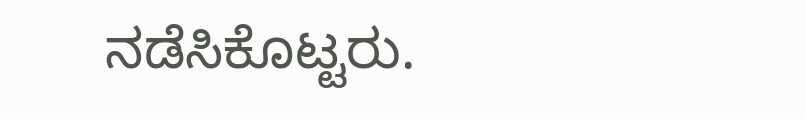ನಡೆಸಿಕೊಟ್ಟರು.